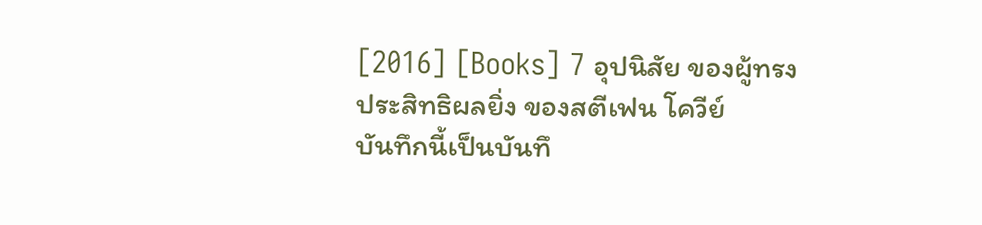[2016] [Books] 7 อุปนิสัย ของผู้ทรงประสิทธิผลยิ่ง ของสตีเฟน โควีย์
บันทึกนี้เป็นบันทึ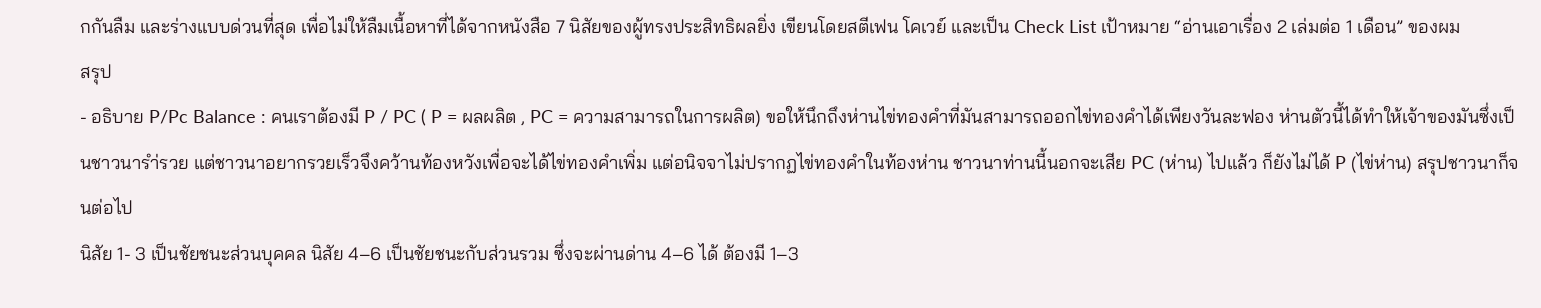กกันลืม และร่างแบบด่วนที่สุด เพื่อไม่ให้ลืมเนื้อหาที่ได้จากหนังสือ 7 นิสัยของผู้ทรงประสิทธิผลยิ่ง เขียนโดยสตีเฟน โคเวย์ และเป็น Check List เป้าหมาย “อ่านเอาเรื่อง 2 เล่มต่อ 1 เดือน” ของผม
สรุป
- อธิบาย P/Pc Balance : คนเราต้องมี P / PC ( P = ผลผลิต , PC = ความสามารถในการผลิต) ขอให้นึกถึงห่านไข่ทองคำที่มันสามารถออกไข่ทองคำได้เพียงวันละฟอง ห่านตัวนี้ได้ทำให้เจ้าของมันซึ่งเป็นชาวนารำ่รวย แต่ชาวนาอยากรวยเร็วจึงคว้านท้องหวังเพื่อจะได้ไข่ทองคำเพิ่ม แต่อนิจจาไม่ปรากฏไข่ทองคำในท้องห่าน ชาวนาท่านนี้นอกจะเสีย PC (ห่าน) ไปแล้ว ก็ยังไม่ได้ P (ไข่ห่าน) สรุปชาวนาก็จนต่อไป
นิสัย 1- 3 เป็นชัยชนะส่วนบุคคล นิสัย 4–6 เป็นชัยชนะกับส่วนรวม ซึ่งจะผ่านด่าน 4–6 ได้ ต้องมี 1–3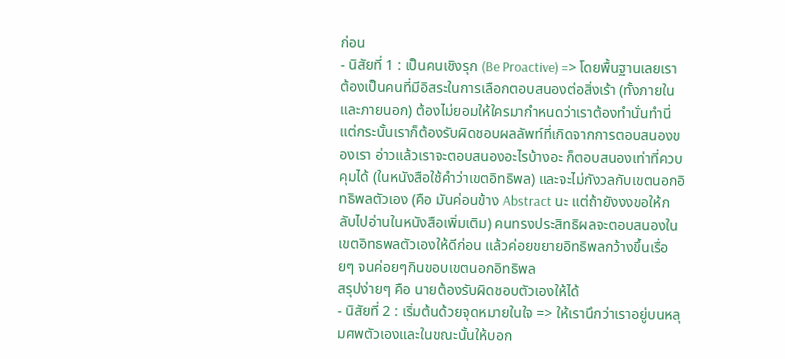ก่อน
- นิสัยที่ 1 : เป็นคนเชิงรุก (Be Proactive) => โดยพื้นฐานเลยเราต้องเป็นคนที่มีอิสระในการเลือกตอบสนองต่อสิ่งเร้า (ทั้งภายในและภายนอก) ต้องไม่ยอมให้ใครมากำหนดว่าเราต้องทำนั่นทำนี่ แต่กระนั้นเราก็ต้องรับผิดชอบผลลัพท์ที่เกิดจากการตอบสนองของเรา อ่าวแล้วเราจะตอบสนองอะไรบ้างอะ ก็ตอบสนองเท่าที่ควบคุมได้ (ในหนังสือใช้คำว่าเขตอิทธิพล) และจะไม่กังวลกับเขตนอกอิทธิพลตัวเอง (คือ มันค่อนข้าง Abstract นะ แต่ถ้ายังงงขอให้กลับไปอ่านในหนังสือเพิ่มเติม) คนทรงประสิทธิผลจะตอบสนองในเขตอิทธพลตัวเองให้ดีก่อน แล้วค่อยขยายอิทธิพลกว้างขึ้นเรื่อยๆ จนค่อยๆกินขอบเขตนอกอิทธิพล
สรุปง่ายๆ คือ นายต้องรับผิดชอบตัวเองให้ได้
- นิสัยที่ 2 : เริ่มต้นด้วยจุดหมายในใจ => ให้เรานึกว่าเราอยู่บนหลุมศพตัวเองและในขณะนั้นให้บอก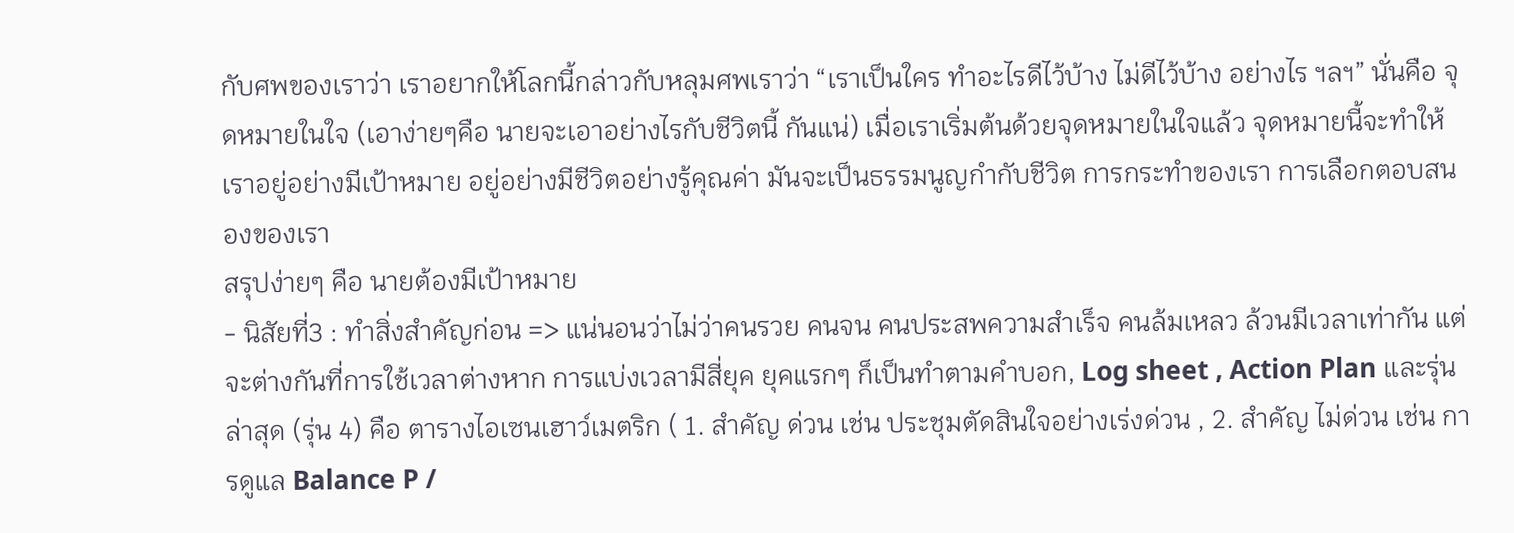กับศพของเราว่า เราอยากให้โลกนี้กล่าวกับหลุมศพเราว่า “เราเป็นใคร ทำอะไรดีไว้บ้าง ไม่ดีไว้บ้าง อย่างไร ฯลฯ” นั่นคือ จุดหมายในใจ (เอาง่ายๆคือ นายจะเอาอย่างไรกับชีวิตนี้ กันแน่) เมื่อเราเริ่มต้นด้วยจุดหมายในใจแล้ว จุดหมายนี้จะทำให้เราอยู่อย่างมีเป้าหมาย อยู่อย่างมีชีวิตอย่างรู้คุณค่า มันจะเป็นธรรมนูญกำกับชีวิต การกระทำของเรา การเลือกตอบสนองของเรา
สรุปง่ายๆ คือ นายต้องมีเป้าหมาย
- นิสัยที่3 : ทำสิ่งสำคัญก่อน => แน่นอนว่าไม่ว่าคนรวย คนจน คนประสพความสำเร็จ คนล้มเหลว ล้วนมีเวลาเท่ากัน แต่จะต่างกันที่การใช้เวลาต่างหาก การแบ่งเวลามีสี่ยุค ยุคแรกๆ ก็เป็นทำตามคำบอก, Log sheet , Action Plan และรุ่นล่าสุด (รุ่น 4) คือ ตารางไอเซนเฮาว์เมตริก ( 1. สำคัญ ด่วน เช่น ประชุมตัดสินใจอย่างเร่งด่วน , 2. สำคัญ ไม่ด่วน เช่น การดูแล Balance P /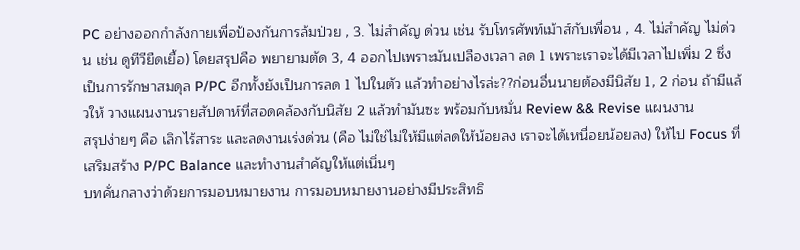PC อย่างออกกำลังกายเพื่อป้องกันการล้มป่วย , 3. ไม่สำคัญ ด่วน เช่น รับโทรศัพท์เม้าส์กับเพื่อน , 4. ไม่สำคัญ ไม่ด่วน เช่น ดูทีวียืดเยื้อ) โดยสรุปคือ พยายามตัด 3, 4 ออกไปเพราะมันเปลืองเวลา ลด 1 เพราะเราจะได้มีเวลาไปเพิ่ม 2 ซึ่งเป็นการรักษาสมดุล P/PC อีกทั้งยังเป็นการลด 1 ไปในตัว แล้วทำอย่างไรล่ะ??ก่อนอื่นนายต้องมีนิสัย 1, 2 ก่อน ถ้ามีแล้วให้ วางแผนงานรายสัปดาห์ที่สอดคล้องกับนิสัย 2 แล้วทำมันซะ พร้อมกับหมั่น Review && Revise แผนงาน
สรุปง่ายๆ คือ เลิกไร้สาระ และลดงานเร่งด่วน (คือ ไม่ใช่ไม่ให้มีแต่ลดให้น้อยลง เราจะได้เหนื่อยน้อยลง) ให้ไป Focus ที่เสริมสร้าง P/PC Balance และทำงานสำคัญให้แต่เนิ่นๆ
บทคั่นกลางว่าด้วยการมอบหมายงาน การมอบหมายงานอย่างมีประสิทธิ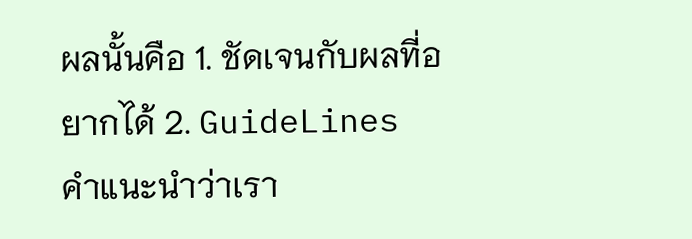ผลนั้นคือ 1. ชัดเจนกับผลที่อยากได้ 2. GuideLines คำแนะนำว่าเรา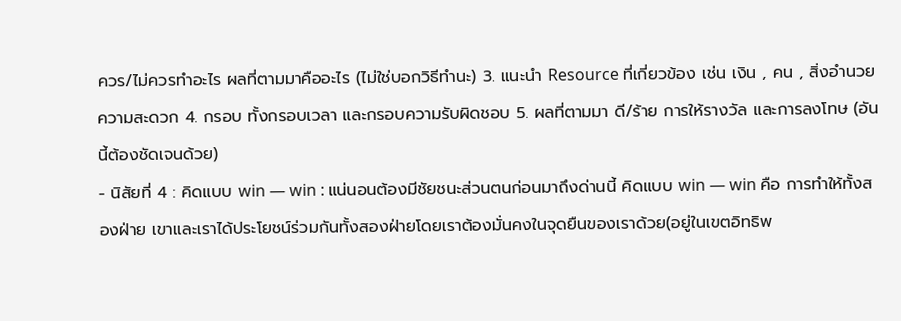ควร/ไม่ควรทำอะไร ผลที่ตามมาคืออะไร (ไม่ใช่บอกวิธีทำนะ) 3. แนะนำ Resource ที่เกี่ยวข้อง เช่น เงิน , คน , สิ่งอำนวยความสะดวก 4. กรอบ ทั้งกรอบเวลา และกรอบความรับผิดชอบ 5. ผลที่ตามมา ดี/ร้าย การให้รางวัล และการลงโทษ (อันนี้ต้องชัดเจนด้วย)
- นิสัยที่ 4 : คิดแบบ win — win : แน่นอนต้องมีชัยชนะส่วนตนก่อนมาถึงด่านนี้ คิดแบบ win — win คือ การทำให้ทั้งสองฝ่าย เขาและเราได้ประโยชน์ร่วมกันทั้งสองฝ่ายโดยเราต้องมั่นคงในจุดยืนของเราด้วย(อยู่ในเขตอิทธิพ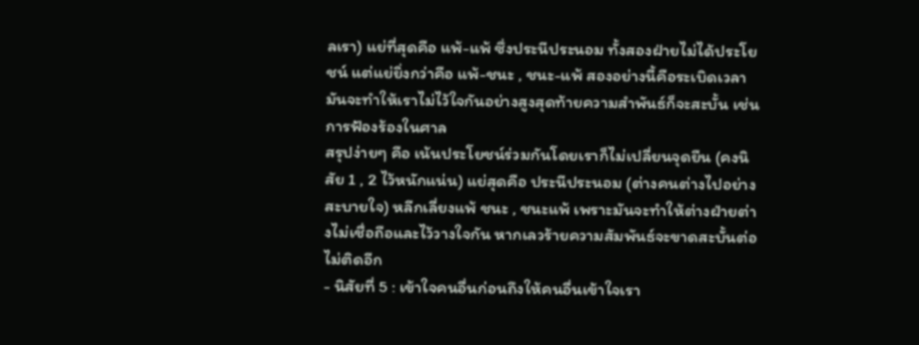ลเรา) แย่ที่สุดคือ แพ้-แพ้ ซึ่งประนีประนอม ทั้งสองฝ่ายไม่ได้ประโยชน์ แต่แย่ยิ่งกว่าคือ แพ้-ชนะ , ชนะ-แพ้ สองอย่างนี้คือระเบิดเวลา มันจะทำให้เราไม่ไว้ใจกันอย่างสูงสุดท้ายความสำพันธ์ก็จะสะบั้น เช่น การฟ้องร้องในศาล
สรุปง่ายๆ คือ เน้นประโยชน์ร่วมกันโดยเราก็ไม่เปลี่ยนจุดยืน (คงนิสัย 1 , 2 ไว้หนักแน่น) แย่สุดคือ ประนีประนอม (ต่างคนต่างไปอย่างสะบายใจ) หลีกเลี่ยงแพ้ ชนะ , ชนะแพ้ เพราะมันจะทำให้ต่างฝ่ายต่างไม่เชื่อถือและไว้วางใจกัน หากเลวร้ายความสัมพันธ์จะขาดสะบั้นต่อไม่ติดอีก
- นิสัยที่ 5 : เข้าใจคนอื่นก่อนถึงให้คนอื่นเข้าใจเรา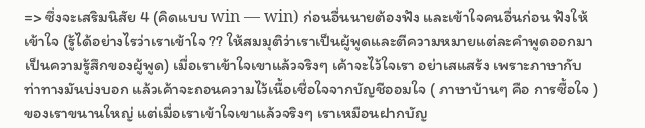=> ซึ่งจะเสริมนิสัย 4 (คิดแบบ win — win) ก่อนอื่นนายต้องฟัง และเข้าใจคนอื่นก่อน ฟังให้เข้าใจ (รู้ได้อย่างไรว่าเราเข้าใจ ?? ให้สมมุติว่าเราเป็นผู้พูดและตีความหมายแต่ละคำพูดออกมาเป็นความรู้สึกของผู้พูด) เมื่อเราเข้าใจเขาแล้วจริงๆ เค้าจะไว้ใจเรา อย่าเสแสร้ง เพราะภาษากับท่าทางมันบ่งบอก แล้วเค้าจะถอนความไว้เนื้อเชื่อใจจากบัญชีออมใจ ( ภาษาบ้านๆ คือ การซื้อใจ )ของเราขนานใหญ่ แต่เมื่อเราเข้าใจเขาแล้วจริงๆ เราเหมือนฝากบัญ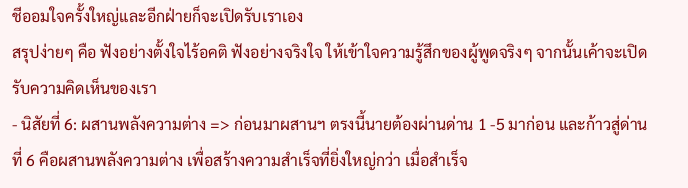ชีออมใจครั้งใหญ่และอีกฝ่ายก็จะเปิดรับเราเอง
สรุปง่ายๆ คือ ฟังอย่างตั้งใจไร้อคติ ฟังอย่างจริงใจ ให้เข้าใจความรู้สึกของผู้พูดจริงๆ จากนั้นเค้าจะเปิดรับความคิดเห็นของเรา
- นิสัยที่ 6: ผสานพลังความต่าง => ก่อนมาผสานฯ ตรงนี้นายต้องผ่านด่าน 1 -5 มาก่อน และก้าวสู่ด่านที่ 6 คือผสานพลังความต่าง เพื่อสร้างความสำเร็จที่ยิ่งใหญ่กว่า เมื่อสำเร็จ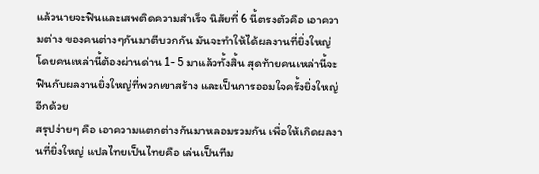แล้วนายจะฟินและเสพติดความสำเร็จ นิสัยที่ 6 นี้ตรงตัวคือ เอาความต่าง ของคนต่างๆกันมาตีบวกกัน มันจะทำให้ได้ผลงานที่ยิ่งใหญ่ โดยคนเหล่านี้ต้องผ่านด่าน 1- 5 มาแล้วทั้งสิ้น สุดท้ายคนเหล่านี้จะฟินกับผลงานยิ่งใหญ่ที่พวกเขาสร้าง และเป็นการออมใจครั้งยิ่งใหญ่อีกด้วย
สรุปง่ายๆ คือ เอาความแตกต่างกันมาหลอมรวมกัน เพื่อให้เกิดผลงานที่ยิ่งใหญ่ แปลไทยเป็นไทยคือ เล่นเป็นทีม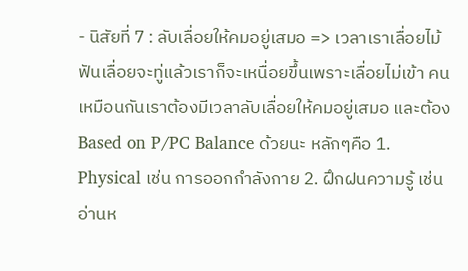- นิสัยที่ 7 : ลับเลื่อยให้คมอยู่เสมอ => เวลาเราเลื่อยไม้ ฟันเลื่อยจะทู่แล้วเราก็จะเหนื่อยขึ้นเพราะเลื่อยไม่เข้า คนเหมือนกันเราต้องมีเวลาลับเลื่อยให้คมอยู่เสมอ และต้อง Based on P/PC Balance ด้วยนะ หลักๆคือ 1. Physical เช่น การออกกำลังกาย 2. ฝึกฝนความรู้ เช่น อ่านห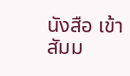นังสือ เข้าสัมม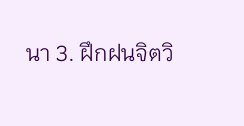นา 3. ฝึกฝนจิตวิ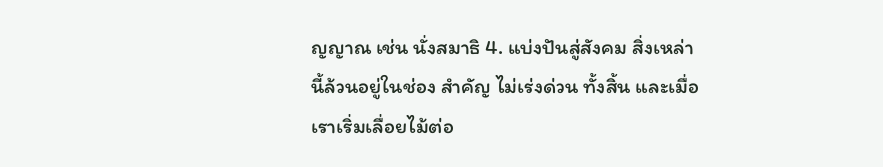ญญาณ เช่น นั่งสมาธิ 4. แบ่งปันสู่สังคม สิ่งเหล่านี้ล้วนอยู่ในช่อง สำคัญ ไม่เร่งด่วน ทั้งสิ้น และเมื่อเราเริ่มเลื่อยไม้ต่อ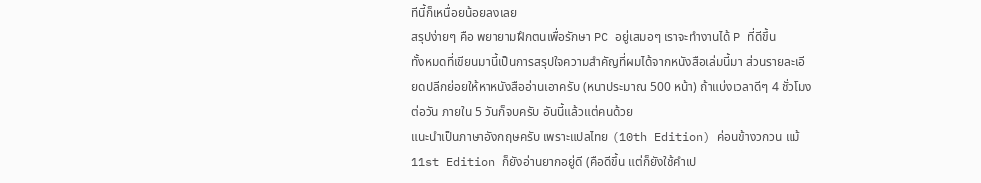ทีนี้ก็เหนื่อยน้อยลงเลย
สรุปง่ายๆ คือ พยายามฝึกตนเพื่อรักษา PC อยู่เสมอๆ เราจะทำงานได้ P ที่ดีขึ้น
ทั้งหมดที่เขียนมานี้เป็นการสรุปใจความสำคัญที่ผมได้จากหนังสือเล่มนี้มา ส่วนรายละเอียดปลีกย่อยให้หาหนังสืออ่านเอาครับ (หนาประมาณ 500 หน้า) ถ้าแบ่งเวลาดีๆ 4 ชั่วโมงต่อวัน ภายใน 5 วันก็จบครับ อันนี้แล้วแต่คนด้วย
แนะนำเป็นภาษาอังกฤษครับ เพราะแปลไทย (10th Edition) ค่อนข้างวกวน แม้ 11st Edition ก็ยังอ่านยากอยู่ดี (คือดีขึ้น แต่ก็ยังใช้คำเป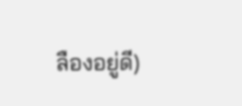ลืองอยู่ดี)